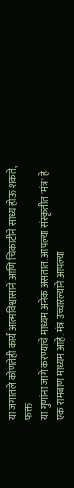या जगातले कोणतेही कार्य आत्मविश्वासाने आणि चिकाटीने साध्य होऊ शकते, फक्त
या गुणांना जागे करण्याचे माध्यम अनेक असतात. आपल्या संस्कृतीत 'मंत्र' हे
एक रामबाण माध्यम आहे. मंत्र उच्चारल्याने आपल्या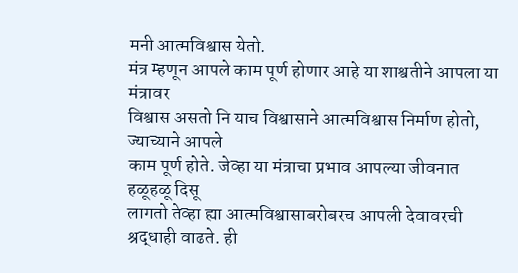मनी आत्मविश्वास येतो.
मंत्र म्हणून आपले काम पूर्ण होणार आहे या शाश्वतीने आपला या मंत्रावर
विश्वास असतो नि याच विश्वासाने आत्मविश्वास निर्माण होतो, ज्याच्याने आपले
काम पूर्ण होते. जेव्हा या मंत्राचा प्रभाव आपल्या जीवनात हळूहळू दिसू
लागतो तेव्हा ह्या आत्मविश्वासाबरोबरच आपली देवावरची श्रद्धाही वाढते. ही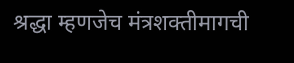श्रद्धा म्हणजेच मंत्रशक्तीमागची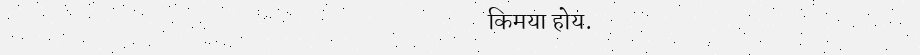किमया होय.